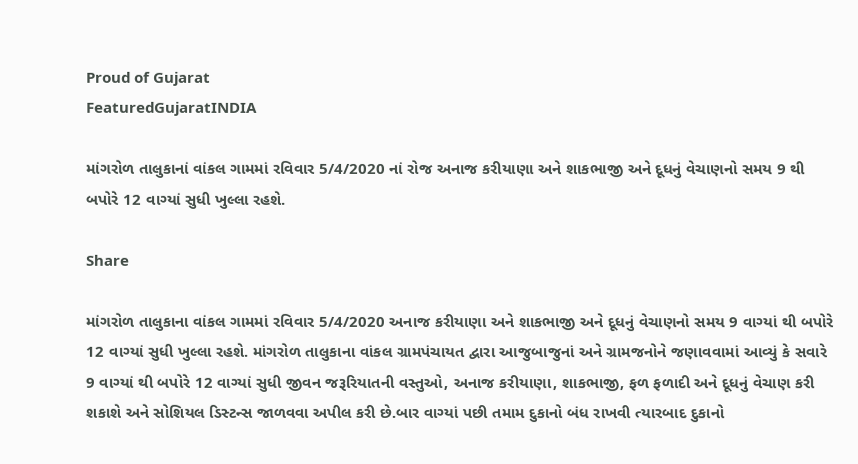Proud of Gujarat
FeaturedGujaratINDIA

માંગરોળ તાલુકાનાં વાંકલ ગામમાં રવિવાર 5/4/2020 નાં રોજ અનાજ કરીયાણા અને શાકભાજી અને દૂધનું વેચાણનો સમય 9 થી બપોરે 12 વાગ્યાં સુધી ખુલ્લા રહશે.

Share

માંગરોળ તાલુકાના વાંકલ ગામમાં રવિવાર 5/4/2020 અનાજ કરીયાણા અને શાકભાજી અને દૂધનું વેચાણનો સમય 9 વાગ્યાં થી બપોરે 12 વાગ્યાં સુધી ખુલ્લા રહશે. માંગરોળ તાલુકાના વાંકલ ગ્રામપંચાયત દ્વારા આજુબાજુનાં અને ગ્રામજનોને જણાવવામાં આવ્યું કે સવારે 9 વાગ્યાં થી બપોરે 12 વાગ્યાં સુધી જીવન જરૂરિયાતની વસ્તુઓ, અનાજ કરીયાણા, શાકભાજી, ફળ ફળાદી અને દૂધનું વેચાણ કરી શકાશે અને સોશિયલ ડિસ્ટન્સ જાળવવા અપીલ કરી છે.બાર વાગ્યાં પછી તમામ દુકાનો બંધ રાખવી ત્યારબાદ દુકાનો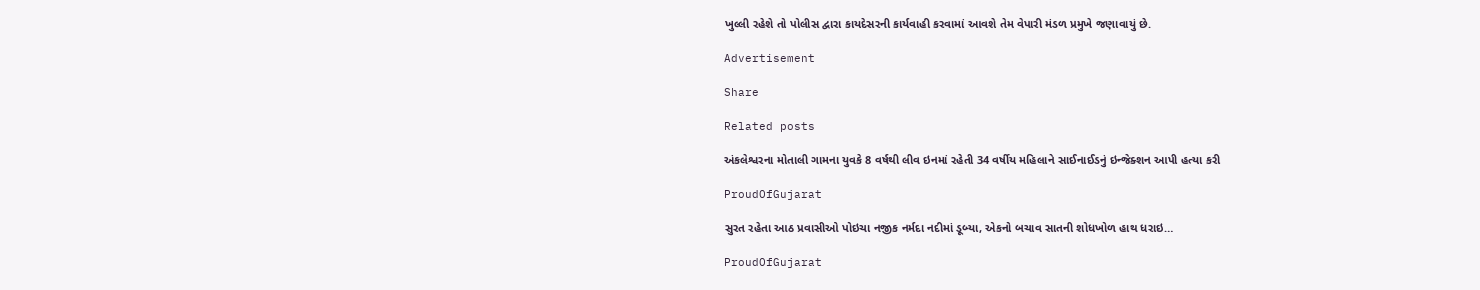ખુલ્લી રહેશે તો પોલીસ દ્વારા કાયદેસરની કાર્યવાહી કરવામાં આવશે તેમ વેપારી મંડળ પ્રમુખે જણાવાયું છે.

Advertisement

Share

Related posts

અંકલેશ્વરના મોતાલી ગામના યુવકે 8 વર્ષથી લીવ ઇનમાં રહેતી 34 વર્ષીય મહિલાને સાઈનાઈડનું ઇન્જેક્શન આપી હત્યા કરી

ProudOfGujarat

સુરત રહેતા આઠ પ્રવાસીઓ પોઇચા નજીક નર્મદા નદીમાં ડૂબ્યા, એકનો બચાવ સાતની શોધખોળ હાથ ધરાઇ…

ProudOfGujarat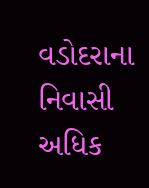વડોદરાના નિવાસી અધિક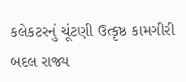કલેકટરનું ચૂંટણી ઉત્કૃષ્ઠ કામગીરી બદલ રાજ્ય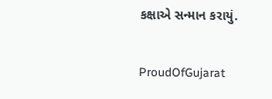કક્ષાએ સન્માન કરાયું.

ProudOfGujarat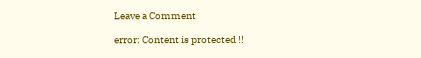Leave a Comment

error: Content is protected !!